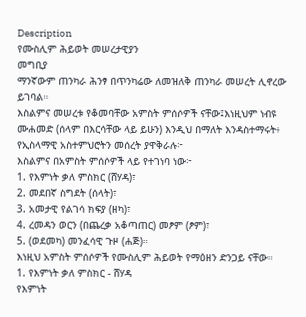Description
የሙስሊም ሕይወት መሠረታዊያን
መግቢያ
ማንኛውም ጠንካራ ሕንፃ በጥንካሬው ለመዝለቅ ጠንካራ መሠረት ሊኖረው ይገባል።
እስልምና መሠረቱ የቆመባቸው አምስት ምሰሶዎች ናቸው፤እነዚህም ነብዩ ሙሐመድ (ሰላም በእርሳቸው ላይ ይሁን) እንዲህ በማለት እንዳስተማሩት፥ የኢስላማዊ አስተምህሮትን መሰረት ያዋቅራሉ፦
እስልምና በአምስት ምሰሶዎች ላይ የተገነባ ነው፦
1. የእምነት ቃለ ምስክር (ሸሃዳ)፣
2. መደበኛ ስግደት (ሰላት)፣
3. አመታዊ የልገሳ ክፍያ (ዘካ)፣
4. ረመዳን ወርን (በጨረቃ አቆጣጠር) መፆም (ፆም)፣
5. (ወደመካ) መንፈሳዊ ጉዞ (ሐጅ)።
እነዚህ አምስት ምሰሶዎች የሙስሊም ሕይወት የማዕዘን ድንጋይ ናቸው።
1. የእምነት ቃለ ምስክር - ሸሃዳ
የእምነት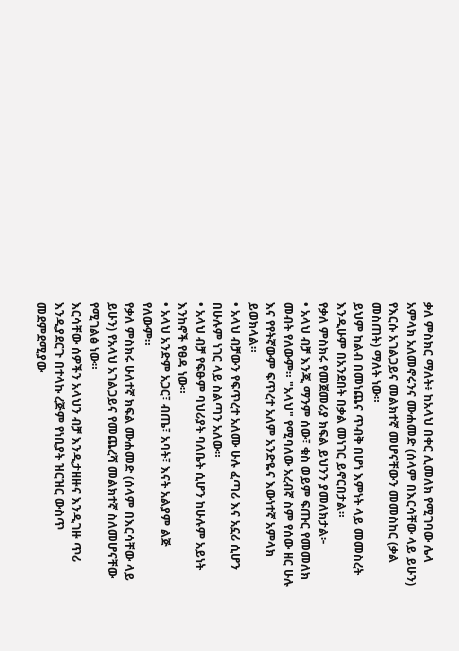ቃለ ምስክር ማለት፥ ከአላህ በቀር ሊመለክ የሚገባው ሌላ አምላክ አለመኖሩንና ሙሐመድ (ሰላም በእርሳቸው ላይ ይሁን) የእርሱ አገልጋይና መልክተኛ መሆናቸውን መመስከር (ቃል መስጠት) ማለት ነው።
ይህም ከልብ በመነጨና ጥብቅ በሆነ እምነት ላይ መመስረት እንዲሁም በአንደበት በቃል መነገር ይኖርበታል።
የቃለ ምስክሩ የመጀመሪያ ክፍል ይህንን ያመለክታል፦
• አላህ ብቻ እንጂ ማንም ሰው፣ ቁስ ወይም ፍጡር የመመለክ መብት የለውም። "አላህ" የሚባለው አረብኛ ስም የሰው ዘር ሁሉ እና የየትኛውም ፍጥረተ አለም አንድዬና እውነተኛ አምላክ ይወክላል።
• አላህ ብቻውን የፍጥረተ አለሙ ሁሉ ፈጣሪ እና አኗሪ ሲሆን በሁሉም ነገር ላይ ስልጣን አለው።
• አላህ ብቻ የፍፁም ባህሪያት ባለቤት ሲሆን ከሁሉም አይነት እንከኖች የፀዳ ነው።
• አላህ አንድም አጋር፣ ብጤ፣ አባት፣ እናት አልያም ልጅ የለውም።
የቃለ ምስክሩ ሁለተኛ ክፍል ሙሐመድ (ሰላም በእርሳቸው ላይ ይሁን) የአላህ አገልጋይና የመጨረሻ መልክተኛ ስለመሆናቸው የሚገልፅ ነው።
እርሳቸው ሰዎችን አላህን ብቻ እንዲታዘዙና እንዲገዙ ጥሪ እንዲያደርጉ በተላኩ ረጅም የነቢያት ዝርዝር ውስጥ መደምደሚያው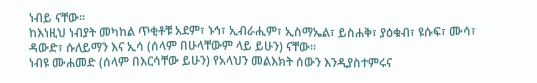ነብይ ናቸው።
ከእነዚህ ነብያት መካከል ጥቂቶቹ አደም፣ ኑኅ፣ ኢብራሒም፣ ኢስማኤል፣ ይስሐቅ፣ ያዕቁብ፣ ዩሱፍ፣ ሙሳ፣ ዳውድ፣ ሱለይማን እና ኢሳ (ሰላም በሁላቸውም ላይ ይሁን) ናቸው።
ነብዩ ሙሐመድ (ሰላም በእርሳቸው ይሁን) የአላህን መልእክት ሰውን እንዲያስተምሩና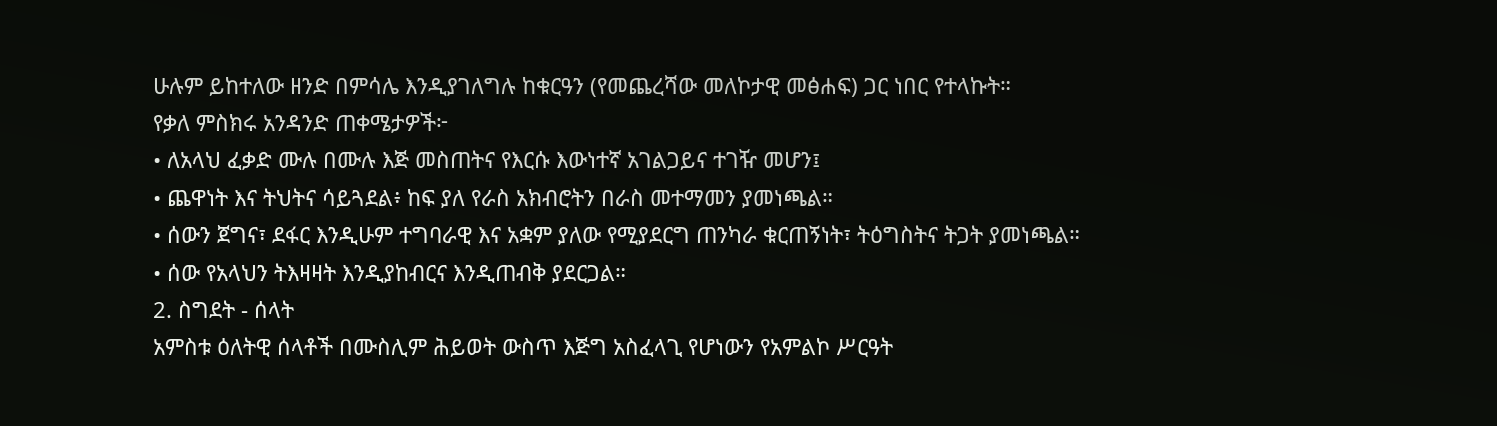ሁሉም ይከተለው ዘንድ በምሳሌ እንዲያገለግሉ ከቁርዓን (የመጨረሻው መለኮታዊ መፅሐፍ) ጋር ነበር የተላኩት።
የቃለ ምስክሩ አንዳንድ ጠቀሜታዎች፦
• ለአላህ ፈቃድ ሙሉ በሙሉ እጅ መስጠትና የእርሱ እውነተኛ አገልጋይና ተገዥ መሆን፤
• ጨዋነት እና ትህትና ሳይጓደል፥ ከፍ ያለ የራስ አክብሮትን በራስ መተማመን ያመነጫል።
• ሰውን ጀግና፣ ደፋር እንዲሁም ተግባራዊ እና አቋም ያለው የሚያደርግ ጠንካራ ቁርጠኝነት፣ ትዕግስትና ትጋት ያመነጫል።
• ሰው የአላህን ትእዛዛት እንዲያከብርና እንዲጠብቅ ያደርጋል።
2. ስግደት - ሰላት
አምስቱ ዕለትዊ ሰላቶች በሙስሊም ሕይወት ውስጥ እጅግ አስፈላጊ የሆነውን የአምልኮ ሥርዓት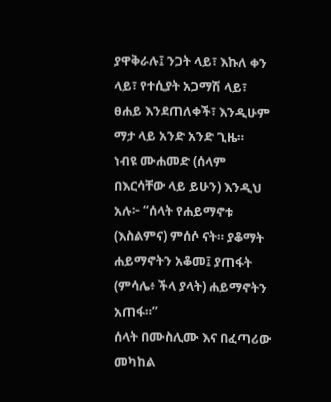ያዋቅራሉ፤ ንጋት ላይ፣ እኩለ ቀን ላይ፣ የተሲያት አጋማሽ ላይ፣ ፀሐይ እንደጠለቀች፣ እንዲሁም ማታ ላይ አንድ አንድ ጊዜ።
ነብዩ ሙሐመድ (ሰላም በእርሳቸው ላይ ይሁን) እንዲህ አሉ፦ “ሰላት የሐይማኖቱ (እስልምና) ምሰሶ ናት። ያቆማት ሐይማኖትን አቆመ፤ ያጠፋት (ምሳሌ፥ ችላ ያላት) ሐይማኖትን አጠፋ።”
ሰላት በሙስሊሙ እና በፈጣሪው መካከል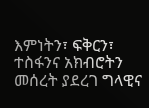እምነትን፣ ፍቅርን፣ ተስፋንና አክብሮትን መሰረት ያደረገ ግላዊና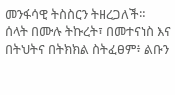መንፋሳዊ ትስስርን ትዘረጋለች።
ሰላት በሙሉ ትኩረት፣ በመተናነስ እና በትህትና በትክክል ስትፈፀም፥ ልቡን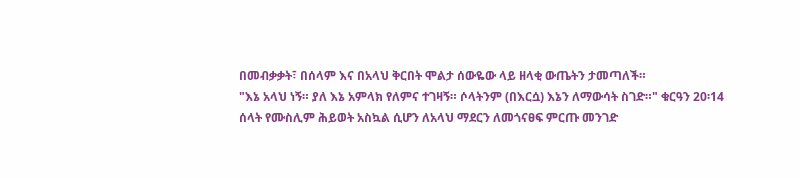በመብቃቃት፣ በሰላም እና በአላህ ቅርበት ሞልታ ሰውዬው ላይ ዘላቂ ውጤትን ታመጣለች።
"እኔ አላህ ነኝ። ያለ እኔ አምላክ የለምና ተገዛኝ። ሶላትንም (በእርሷ) እኔን ለማውሳት ስገድ።" ቁርዓን 20፡14
ሰላት የሙስሊም ሕይወት አስኳል ሲሆን ለአላህ ማደርን ለመጎናፀፍ ምርጡ መንገድ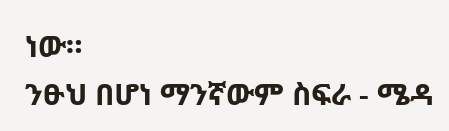ነው።
ንፁህ በሆነ ማንኛውም ስፍራ - ሜዳ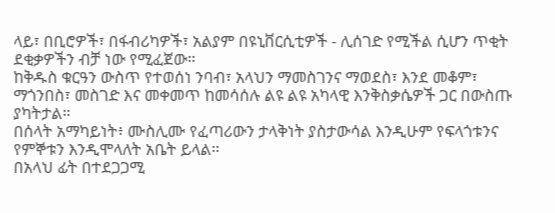ላይ፣ በቢሮዎች፣ በፋብሪካዎች፣ አልያም በዩኒቨርሲቲዎች - ሊሰገድ የሚችል ሲሆን ጥቂት ደቂቃዎችን ብቻ ነው የሚፈጀው።
ከቅዱስ ቁርዓን ውስጥ የተወሰነ ንባብ፣ አላህን ማመስገንና ማወደስ፣ እንደ መቆም፣ ማጎንበስ፣ መስገድ እና መቀመጥ ከመሳሰሉ ልዩ ልዩ አካላዊ እንቅስቃሴዎች ጋር በውስጡ ያካትታል።
በሰላት አማካይነት፥ ሙስሊሙ የፈጣሪውን ታላቅነት ያስታውሳል እንዲሁም የፍላጎቱንና የምኞቱን እንዲሞላለት አቤት ይላል።
በአላህ ፊት በተደጋጋሚ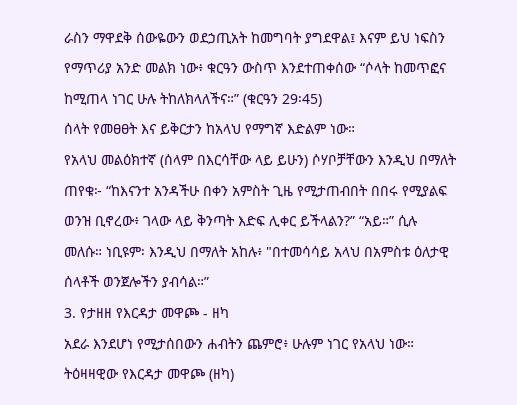ራስን ማዋደቅ ሰውዬውን ወደኃጢአት ከመግባት ያግደዋል፤ እናም ይህ ነፍስን የማጥሪያ አንድ መልክ ነው፥ ቁርዓን ውስጥ እንደተጠቀሰው “ሶላት ከመጥፎና ከሚጠላ ነገር ሁሉ ትከለክላለችና።” (ቁርዓን 29፡45)
ሰላት የመፀፀት እና ይቅርታን ከአላህ የማግኛ እድልም ነው።
የአላህ መልዕክተኛ (ሰላም በእርሳቸው ላይ ይሁን) ሶሃቦቻቸውን እንዲህ በማለት ጠየቁ፦ “ከእናንተ አንዳችሁ በቀን አምስት ጊዜ የሚታጠብበት በበሩ የሚያልፍ ወንዝ ቢኖረው፥ ገላው ላይ ቅንጣት እድፍ ሊቀር ይችላልን?” “አይ።” ሲሉ መለሱ። ነቢዩም፡ እንዲህ በማለት አከሉ፥ "በተመሳሳይ አላህ በአምስቱ ዕለታዊ ሰላቶች ወንጀሎችን ያብሳል።”
3. የታዘዘ የእርዳታ መዋጮ - ዘካ
አደራ እንደሆነ የሚታሰበውን ሐብትን ጨምሮ፥ ሁሉም ነገር የአላህ ነው።
ትዕዛዛዊው የእርዳታ መዋጮ (ዘካ)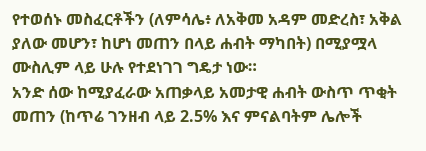የተወሰኑ መስፈርቶችን (ለምሳሌ፥ ለአቅመ አዳም መድረስ፣ አቅል ያለው መሆን፣ ከሆነ መጠን በላይ ሐብት ማካበት) በሚያሟላ ሙስሊም ላይ ሁሉ የተደነገገ ግዴታ ነው።
አንድ ሰው ከሚያፈራው አጠቃላይ አመታዊ ሐብት ውስጥ ጥቂት መጠን (ከጥሬ ገንዘብ ላይ 2.5% እና ምናልባትም ሌሎች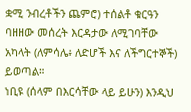ቋሚ ንብረቶችን ጨምሮ) ተሰልቶ ቁርዓን ባዘዘው መሰረት እርዳታው ለሚገባቸው አካላት (ለምሳሌ፥ ለድሆች እና ለችግርተኞች) ይወጣል።
ነቢዩ (ሰላም በእርሳቸው ላይ ይሁን) እንዲህ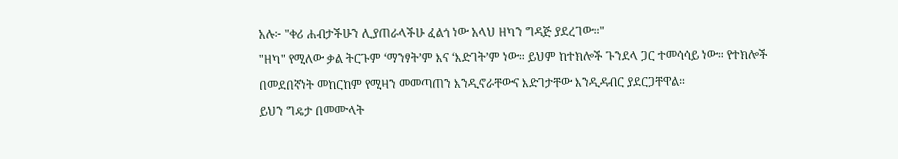አሉ፦ "ቀሪ ሐብታችሁን ሊያጠራላችሁ ፈልጎ ነው አላህ ዘካን ግዳጅ ያደረገው።"
"ዘካ" የሚለው ቃል ትርጉም ‘ማንፃት’ም እና ‘እድገት’ም ነው። ይህም ከተክሎች ጉንደላ ጋር ተመሳሳይ ነው። የተክሎች በመደበኛነት መከርከም የሚዛን መመጣጠን እንዲኖራቸውና እድገታቸው እንዲዳብር ያደርጋቸዋል።
ይህን ግዴታ በመሙላት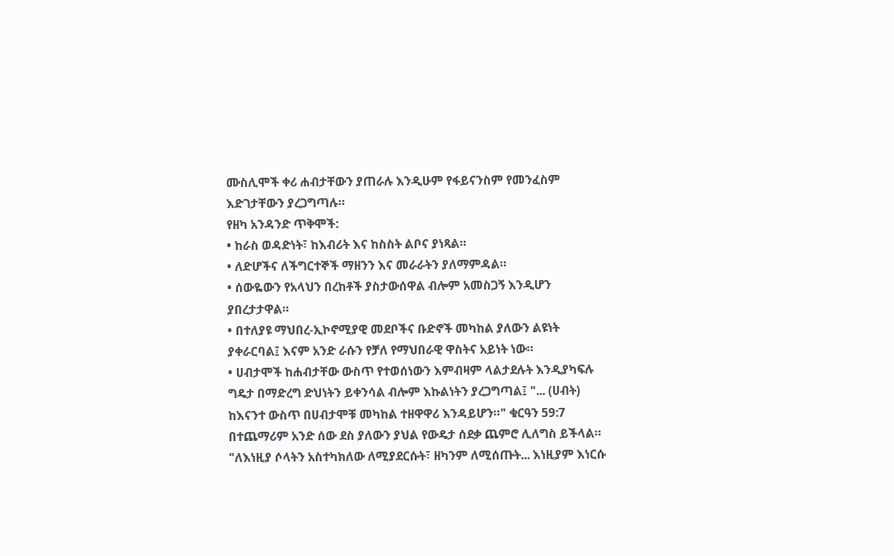ሙስሊሞች ቀሪ ሐብታቸውን ያጠራሉ እንዲሁም የፋይናንስም የመንፈስም እድገታቸውን ያረጋግጣሉ።
የዘካ አንዳንድ ጥቅሞች:
• ከራስ ወዳድነት፣ ከእብሪት እና ከስስት ልቦና ያነጻል።
• ለድሆችና ለችግርተኞች ማዘንን እና መራራትን ያለማምዳል።
• ሰውዬውን የአላህን በረከቶች ያስታውሰዋል ብሎም አመስጋኝ እንዲሆን ያበረታታዋል።
• በተለያዩ ማህበረ-ኢኮኖሚያዊ መደቦችና ቡድኖች መካከል ያለውን ልዩነት ያቀራርባል፤ እናም አንድ ራሱን የቻለ የማህበራዊ ዋስትና አይነት ነው።
• ሀብታሞች ከሐብታቸው ውስጥ የተወሰነውን እምብዛም ላልታደሉት እንዲያካፍሉ ግዴታ በማድረግ ድህነትን ይቀንሳል ብሎም እኩልነትን ያረጋግጣል፤ "... (ሀብት) ከእናንተ ውስጥ በሀብታሞቹ መካከል ተዘዋዋሪ እንዳይሆን።" ቁርዓን 59:7
በተጨማሪም አንድ ሰው ደስ ያለውን ያህል የውዴታ ሰደቃ ጨምሮ ሊለግስ ይችላል።
"ለእነዚያ ሶላትን አስተካክለው ለሚያደርሱት፣ ዘካንም ለሚሰጡት... እነዚያም እነርሱ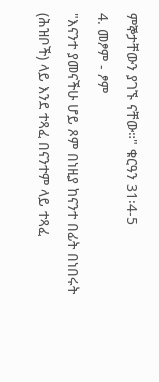ምኞታቸውን ያገኙ ናቸው።" ቁርዓን 31፡4-5
4. መፆም - ፆም
"እናንተ ያመናችሁ ሆይ ጾም በነዚያ ከናንተ በፊት በነበሩት (ሕዝቦች) ላይ እንደ ተጻፈ በናንተም ላይ ተጻፈ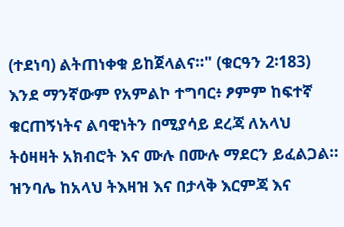(ተደነባ) ልትጠነቀቁ ይከጀላልና።" (ቁርዓን 2፡183)
እንደ ማንኛውም የአምልኮ ተግባር፥ ፆምም ከፍተኛ ቁርጠኝነትና ልባዊነትን በሚያሳይ ደረጃ ለአላህ ትዕዛዛት አክብሮት እና ሙሉ በሙሉ ማደርን ይፈልጋል። ዝንባሌ ከአላህ ትእዛዝ እና በታላቅ እርምጃ እና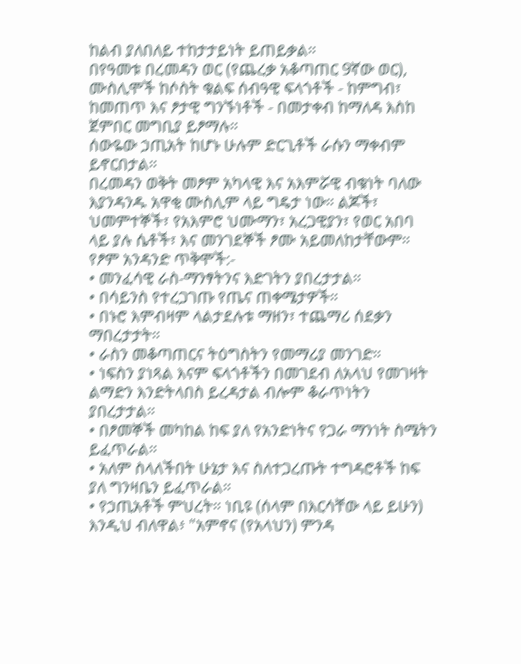ከልብ ያለበለይ ተከታታይነት ይጠይቃል።
በየዓመቱ በረመዳን ወር (የጨረቃ አቆጣጠር 9ኛው ወር), ሙስሊሞች ከሶስት ቁልፍ ሰብዓዊ ፍላጎቶች - ከምግብ፣ ከመጠጥ እና ፆታዊ ግንኙነቶች - በመታቀብ ከማለዳ እስከ ጀምበር መግቢያ ይፆማሉ።
ሰውዬው ኃጢአት ከሆኑ ሁሉም ድርጊቶች ራሱን ማቀብም ይኖርበታል።
በረመዳን ወቅት መፆም አካላዊ እና አእምሯዊ ብቁነት ባለው እያንዳንዱ አዋቂ ሙስሊም ላይ ግዴታ ነው። ልጆች፣ ህመምተኞች፣ የአእምሮ ህሙማን፣ አረጋዊያን፣ የወር አበባ ላይ ያሉ ሴቶች፣ እና መንገደኞች ፆሙ አይመለከታቸውም።
የፆም አንዳንድ ጥቅሞች:-
• መንፈሳዊ ራስ-ማንፃትንና እድገትን ያበረታታል።
• በሳይንስ የተረጋገጡ የጤና ጠቀሜታዎች።
• በኑሮ እምብዛም ላልታደሉቱ ማዘን፣ ተጨማሪ ሰደቃን ማበረታታት።
• ራስን መቆጣጠርና ትዕግስትን የመማሪያ መንገድ።
• ነፍስን ያነጻል እናም ፍላጎቶችን በመገደብ ለአላህ የመገዛት ልማድን እንድትላበስ ይረዳታል ብሎም ቆራጥነትን ያበረታታል።
• በፆመኞች መካከል ከፍ ያለ የአንድነትና የጋራ ማንነት ስሜትን ይፈጥራል።
• አለም ስላለችበት ሁኔታ እና ስለተጋረጡት ተግዳሮቶች ከፍ ያለ ግንዛቤን ይፈጥራል።
• የኃጢአቶች ምህረት። ነቢዩ (ሰላም በእርሳቸው ላይ ይሁን) እንዲህ ብለዋል፥ "አምኖና (የአላህን) ምንዳ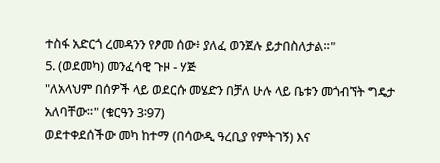ተስፋ አድርጎ ረመዳንን የፆመ ሰው፥ ያለፈ ወንጀሉ ይታበስለታል።"
5. (ወደመካ) መንፈሳዊ ጉዞ - ሃጅ
"ለአላህም በሰዎች ላይ ወደርሱ መሄድን በቻለ ሁሉ ላይ ቤቱን መጎብኘት ግዴታ አለባቸው።" (ቁርዓን 3፡97)
ወደተቀደሰችው መካ ከተማ (በሳውዲ ዓረቢያ የምትገኝ) እና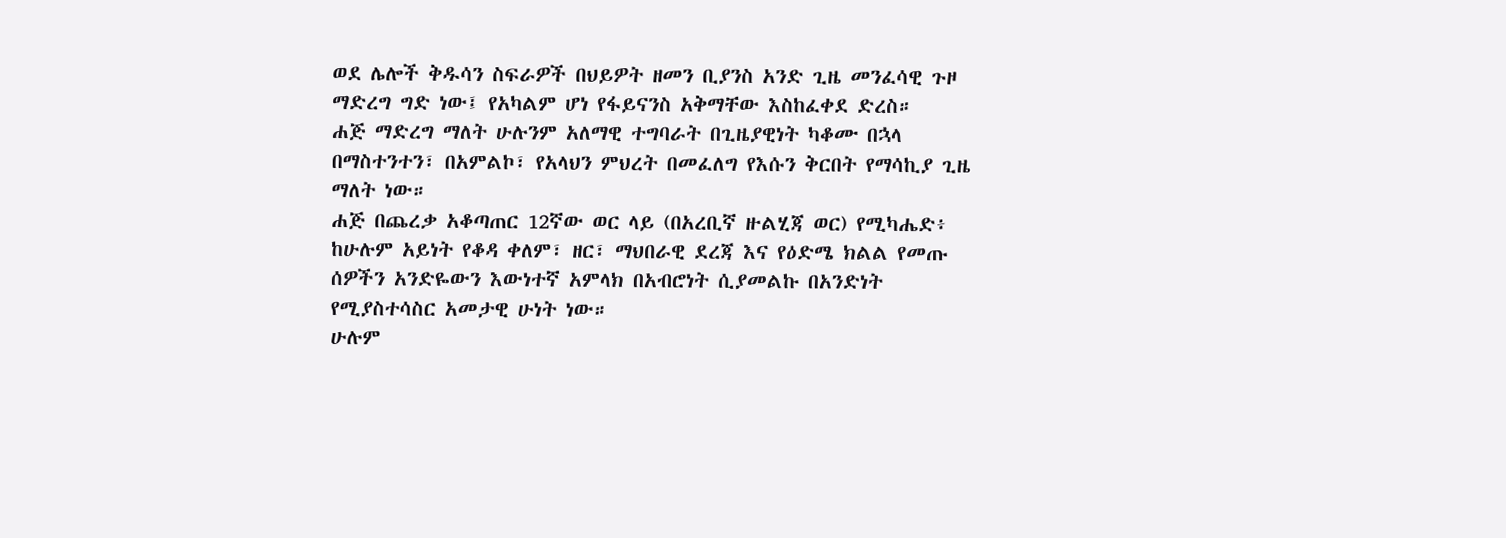ወደ ሌሎች ቅዱሳን ስፍራዎች በህይዎት ዘመን ቢያንስ አንድ ጊዜ መንፈሳዊ ጉዞ ማድረግ ግድ ነው፤ የአካልም ሆነ የፋይናንስ አቅማቸው እስከፈቀደ ድረስ።
ሐጅ ማድረግ ማለት ሁሉንም አለማዊ ተግባራት በጊዜያዊነት ካቆሙ በኋላ በማስተንተን፣ በአምልኮ፣ የአላህን ምህረት በመፈለግ የእሱን ቅርበት የማሳኪያ ጊዜ ማለት ነው።
ሐጅ በጨረቃ አቆጣጠር 12ኛው ወር ላይ (በአረቢኛ ዙልሂጃ ወር) የሚካሔድ፥ ከሁሉም አይነት የቆዳ ቀለም፣ ዘር፣ ማህበራዊ ደረጃ እና የዕድሜ ክልል የመጡ ሰዎችን አንድዬውን እውነተኛ አምላክ በአብሮነት ሲያመልኩ በአንድነት የሚያስተሳስር አመታዊ ሁነት ነው።
ሁሉም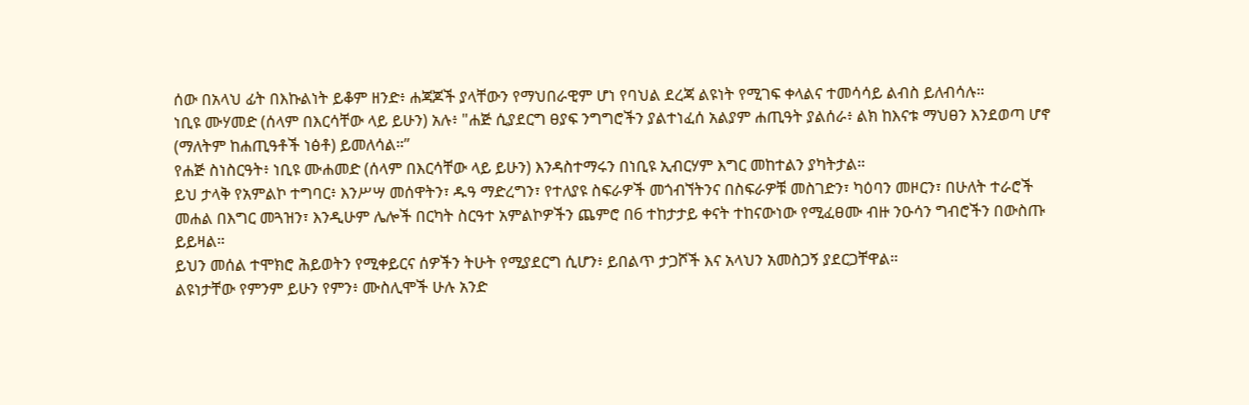ሰው በአላህ ፊት በእኩልነት ይቆም ዘንድ፥ ሐጃጆች ያላቸውን የማህበራዊም ሆነ የባህል ደረጃ ልዩነት የሚገፍ ቀላልና ተመሳሳይ ልብስ ይለብሳሉ።
ነቢዩ ሙሃመድ (ሰላም በእርሳቸው ላይ ይሁን) አሉ፥ "ሐጅ ሲያደርግ ፀያፍ ንግግሮችን ያልተነፈሰ አልያም ሐጢዓት ያልሰራ፥ ልክ ከእናቱ ማህፀን እንደወጣ ሆኖ (ማለትም ከሐጢዓቶች ነፅቶ) ይመለሳል።”
የሐጅ ስነስርዓት፥ ነቢዩ ሙሐመድ (ሰላም በእርሳቸው ላይ ይሁን) እንዳስተማሩን በነቢዩ ኢብርሃም እግር መከተልን ያካትታል።
ይህ ታላቅ የአምልኮ ተግባር፥ እንሥሣ መሰዋትን፣ ዱዓ ማድረግን፣ የተለያዩ ስፍራዎች መጎብኘትንና በስፍራዎቹ መስገድን፣ ካዕባን መዞርን፣ በሁለት ተራሮች መሐል በእግር መጓዝን፣ እንዲሁም ሌሎች በርካት ስርዓተ አምልኮዎችን ጨምሮ በ6 ተከታታይ ቀናት ተከናውነው የሚፈፀሙ ብዙ ንዑሳን ግብሮችን በውስጡ ይይዛል።
ይህን መሰል ተሞክሮ ሕይወትን የሚቀይርና ሰዎችን ትሁት የሚያደርግ ሲሆን፥ ይበልጥ ታጋሾች እና አላህን አመስጋኝ ያደርጋቸዋል።
ልዩነታቸው የምንም ይሁን የምን፥ ሙስሊሞች ሁሉ አንድ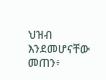ህዝብ እንደመሆናቸው መጠን፥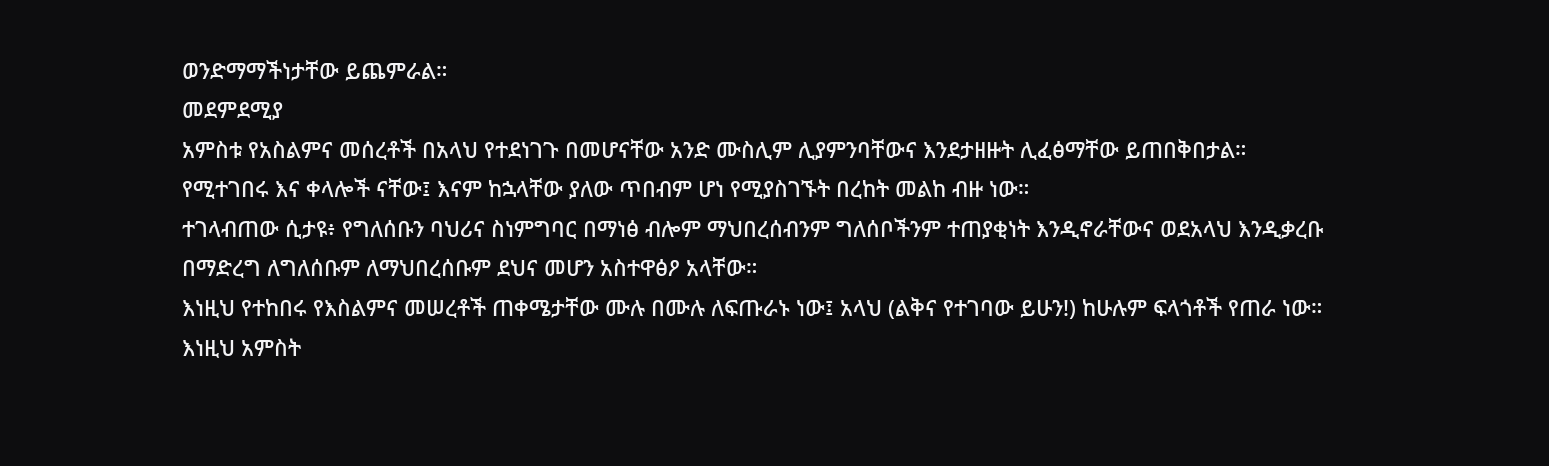ወንድማማችነታቸው ይጨምራል።
መደምደሚያ
አምስቱ የአስልምና መሰረቶች በአላህ የተደነገጉ በመሆናቸው አንድ ሙስሊም ሊያምንባቸውና እንደታዘዙት ሊፈፅማቸው ይጠበቅበታል።
የሚተገበሩ እና ቀላሎች ናቸው፤ እናም ከኋላቸው ያለው ጥበብም ሆነ የሚያስገኙት በረከት መልከ ብዙ ነው።
ተገላብጠው ሲታዩ፥ የግለሰቡን ባህሪና ስነምግባር በማነፅ ብሎም ማህበረሰብንም ግለሰቦችንም ተጠያቂነት እንዲኖራቸውና ወደአላህ እንዲቃረቡ በማድረግ ለግለሰቡም ለማህበረሰቡም ደህና መሆን አስተዋፅዖ አላቸው።
እነዚህ የተከበሩ የእስልምና መሠረቶች ጠቀሜታቸው ሙሉ በሙሉ ለፍጡራኑ ነው፤ አላህ (ልቅና የተገባው ይሁን!) ከሁሉም ፍላጎቶች የጠራ ነው።
እነዚህ አምስት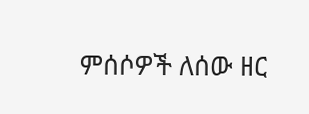ምሰሶዎች ለሰው ዘር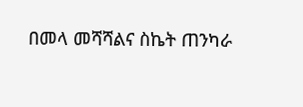በመላ መሻሻልና ስኬት ጠንካራ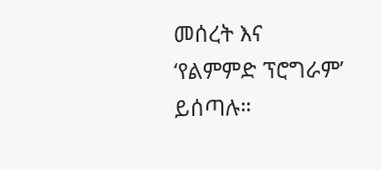መሰረት እና ‘የልምምድ ፕሮግራም’ ይሰጣሉ።